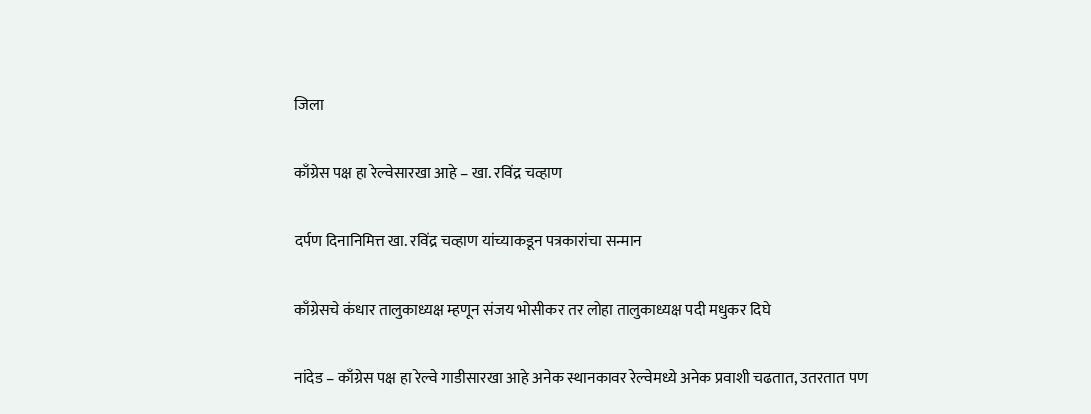जिला

काँग्रेस पक्ष हा रेल्वेसारखा आहे – खा. रविंद्र चव्हाण

दर्पण दिनानिमित्त खा. रविंद्र चव्हाण यांच्याकडून पत्रकारांचा सन्मान

काँग्रेसचे कंधार तालुकाध्यक्ष म्हणून संजय भोसीकर तर लोहा तालुकाध्यक्ष पदी मधुकर दिघे

नांदेड – काँग्रेस पक्ष हा रेल्वे गाडीसारखा आहे अनेक स्थानकावर रेल्वेमध्ये अनेक प्रवाशी चढतात, उतरतात पण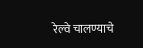रेल्वे चालण्याचे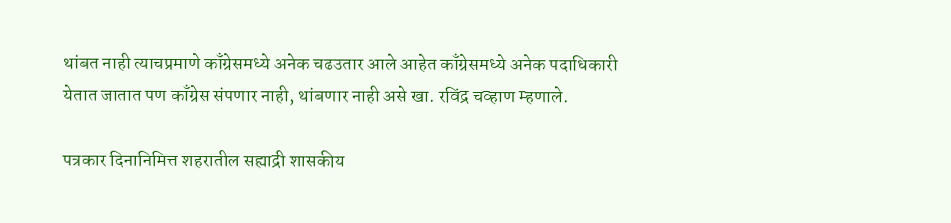थांबत नाही त्याचप्रमाणे काँग्रेसमध्ये अनेक चढउतार आले आहेत काँग्रेसमध्ये अनेक पदाधिकारी येतात जातात पण काँग्रेस संपणार नाही, थांबणार नाही असे खा. रविंद्र चव्हाण म्हणाले.

पत्रकार दिनानिमित्त शहरातील सह्याद्री शासकीय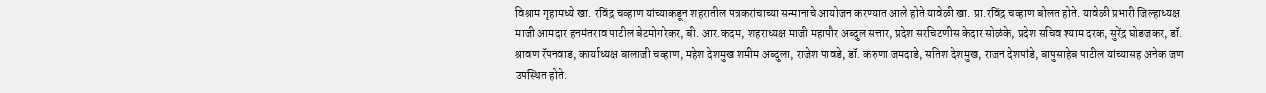विश्राम गृहामध्ये खा. रविंद्र चव्हाण यांच्याकडून शहरातील पत्रकरांचाच्या सन्मानाचे आयोजन करण्यात आले होते यावेळी खा. प्रा.रविंद्र चव्हाण बोलत होते. यावेळी प्रभारी जिल्हाध्यक्ष माजी आमदार हनमंतराव पाटील बेटमोगरेकर, बी. आर.कदम, शहराध्यक्ष माजी महापौर अब्दुल सत्तार, प्रदेश सरचिटणीस केदार सोळंके, प्रदेश सचिव श्याम दरक, सुरेंद्र घोडजकर, डॉ. श्रावण रॅपनवाड, कार्याध्यक्ष बालाजी चव्हाण, महेश देशमुख शमीम अब्दुला, राजेश पावडे, डॉ. करुणा जमदाडे, सतिश देशमुख, राजन देशपांडे, बापुसाहेब पाटील यांच्यासह अनेक जण उपस्थित होते.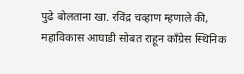पुढे बोलताना खा. रविंद्र चव्हाण म्हणाले की, महाविकास आघाडी सोबत राहून काँग्रेस स्थिनिक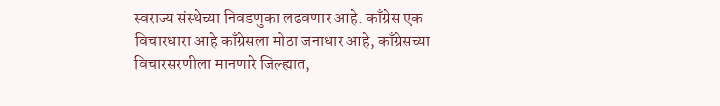स्वराज्य संस्थेच्या निवडणुका लढवणार आहे. काँग्रेस एक विचारधारा आहे काँग्रेसला मोठा जनाधार आहे, काँग्रेसच्या विचारसरणीला मानणारे जिल्ह्यात,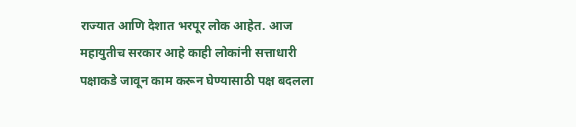राज्यात आणि देशात भरपूर लोक आहेत. आज महायुतीच सरकार आहे काही लोकांनी सत्ताधारी पक्षाकडे जावून काम करून घेण्यासाठी पक्ष बदलला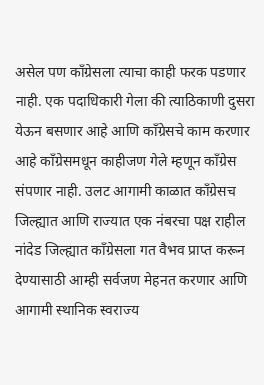असेल पण काँग्रेसला त्याचा काही फरक पडणार नाही. एक पदाधिकारी गेला की त्याठिकाणी दुसरा येऊन बसणार आहे आणि काँग्रेसचे काम करणार आहे काँग्रेसमधून काहीजण गेले म्हणून काँग्रेस संपणार नाही. उलट आगामी काळात काँग्रेसच जिल्ह्यात आणि राज्यात एक नंबरचा पक्ष राहील नांदेड जिल्ह्यात काँग्रेसला गत वैभव प्राप्त करून देण्यासाठी आम्ही सर्वजण मेहनत करणार आणि आगामी स्थानिक स्वराज्य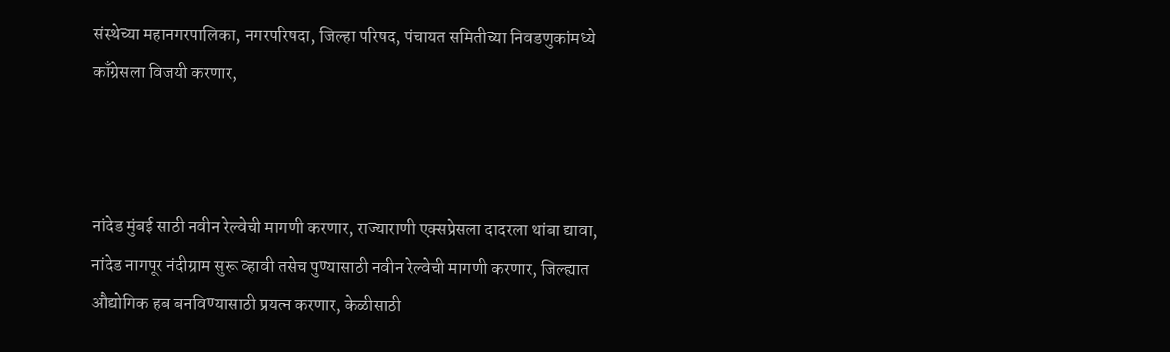संस्थेच्या महानगरपालिका, नगरपरिषदा, जिल्हा परिषद, पंचायत समितीच्या निवडणुकांमध्ये काँग्रेसला विजयी करणार,



नांदेड मुंबई साठी नवीन रेल्वेची मागणी करणार, राज्याराणी एक्सप्रेसला दादरला थांबा द्यावा, नांदेड नागपूर नंदीग्राम सुरू व्हावी तसेच पुण्यासाठी नवीन रेल्वेची मागणी करणार, जिल्ह्यात औद्योगिक हब बनविण्यासाठी प्रयत्न करणार, केळीसाठी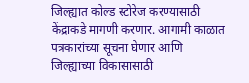जिल्ह्यात कोल्ड स्टोरेज करण्यासाठी केंद्राकडे मागणी करणार. आगामी काळात पत्रकारांच्या सूचना घेणार आणि जिल्ह्याच्या विकासासाठी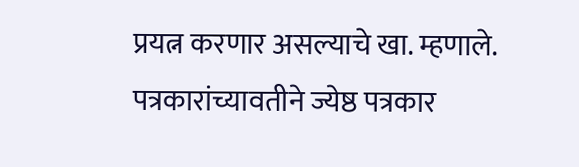प्रयत्न करणार असल्याचे खा. म्हणाले. पत्रकारांच्यावतीने ज्येष्ठ पत्रकार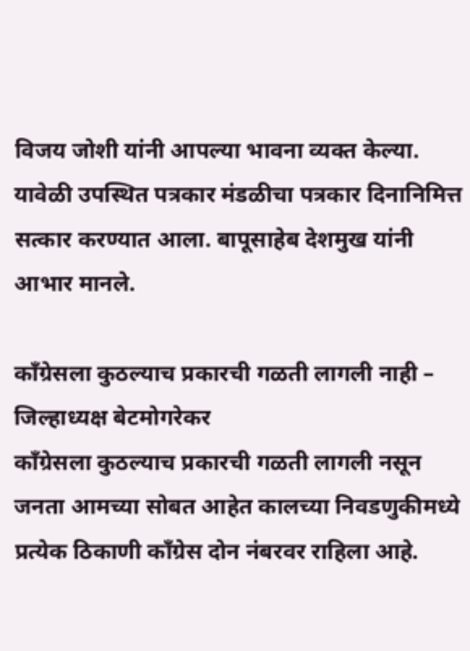विजय जोशी यांनी आपल्या भावना व्यक्त केल्या. यावेळी उपस्थित पत्रकार मंडळीचा पत्रकार दिनानिमित्त सत्कार करण्यात आला. बापूसाहेब देशमुख यांनी आभार मानले.

काँग्रेसला कुठल्याच प्रकारची गळती लागली नाही – जिल्हाध्यक्ष बेटमोगरेकर
काँग्रेसला कुठल्याच प्रकारची गळती लागली नसून जनता आमच्या सोबत आहेत कालच्या निवडणुकीमध्ये प्रत्येक ठिकाणी काँग्रेस दोन नंबरवर राहिला आहे.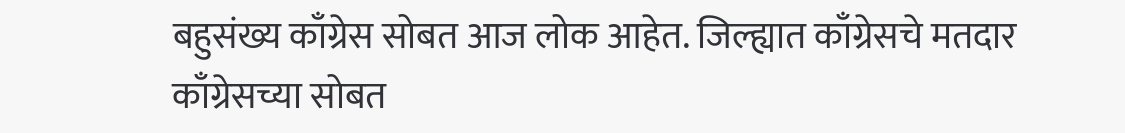बहुसंख्य काँग्रेस सोबत आज लोक आहेत. जिल्ह्यात काँग्रेसचे मतदार काँग्रेसच्या सोबत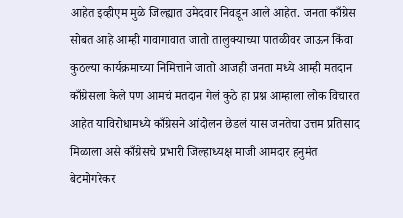आहेत इव्हीएम मुळे जिल्ह्यात उमेदवार निवडून आले आहेत. जनता काँग्रेस सोबत आहे आम्ही गावागावात जातो तालुक्याच्या पातळीवर जाऊन किंवा कुठल्या कार्यक्रमाच्या निमित्ताने जातो आजही जनता मध्ये आम्ही मतदान काँग्रेसला केले पण आमचं मतदान गेलं कुठे हा प्रश्न आम्हाला लोक विचारत आहेत याविरोधामध्ये काँग्रेसने आंदोलन छेडलं यास जनतेचा उत्तम प्रतिसाद मिळाला असे काँग्रेसचे प्रभारी जिल्हाध्यक्ष माजी आमदार हनुमंत बेटमोगरेकर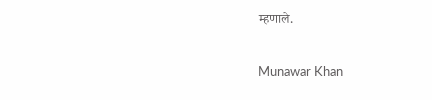म्हणाले.

Munawar Khan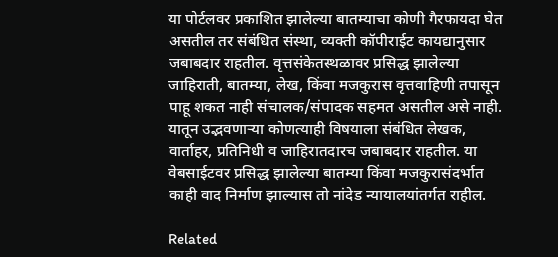या पोर्टलवर प्रकाशित झालेल्या बातम्याचा कोणी गैरफायदा घेत असतील तर संबंधित संस्था, व्यक्ती कॉपीराईट कायद्यानुसार जबाबदार राहतील. वृत्तसंकेतस्थळावर प्रसिद्ध झालेल्या जाहिराती, बातम्या, लेख, किंवा मजकुरास वृत्तवाहिणी तपासून पाहू शकत नाही संचालक/संपादक सहमत असतील असे नाही. यातून उद्भवणाऱ्या कोणत्याही विषयाला संबंधित लेखक, वार्ताहर, प्रतिनिधी व जाहिरातदारच जबाबदार राहतील. या वेबसाईटवर प्रसिद्ध झालेल्या बातम्या किंवा मजकुरासंदर्भात काही वाद निर्माण झाल्यास तो नांदेड न्यायालयांतर्गत राहील.

Related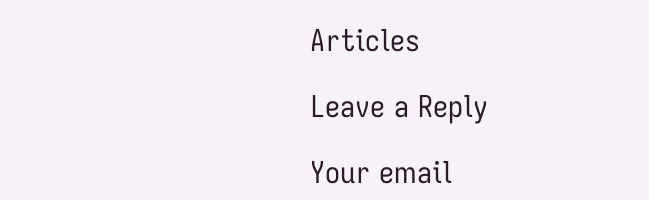Articles

Leave a Reply

Your email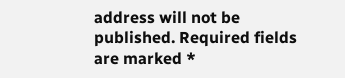address will not be published. Required fields are marked *